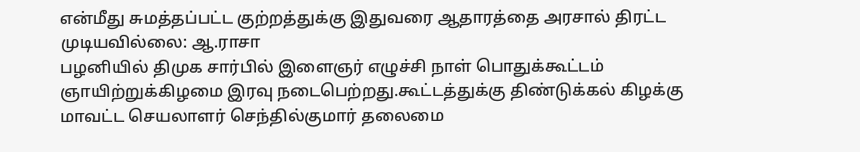என்மீது சுமத்தப்பட்ட குற்றத்துக்கு இதுவரை ஆதாரத்தை அரசால் திரட்ட முடியவில்லை: ஆ.ராசா
பழனியில் திமுக சார்பில் இளைஞர் எழுச்சி நாள் பொதுக்கூட்டம் ஞாயிற்றுக்கிழமை இரவு நடைபெற்றது.கூட்டத்துக்கு திண்டுக்கல் கிழக்கு மாவட்ட செயலாளர் செந்தில்குமார் தலைமை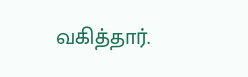வகித்தார்.